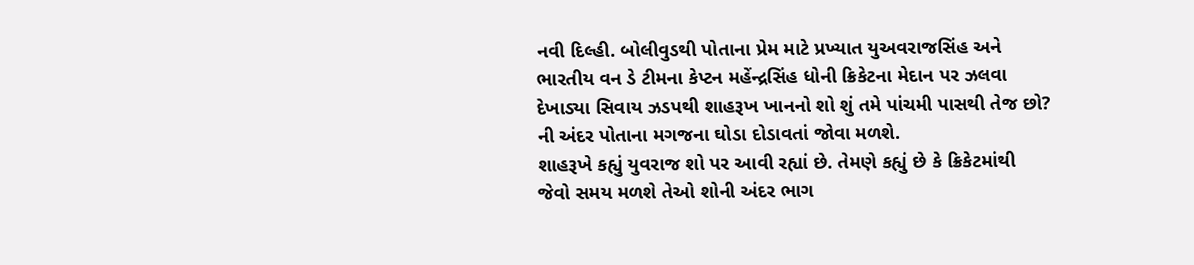નવી દિલ્હી. બોલીવુડથી પોતાના પ્રેમ માટે પ્રખ્યાત યુઅવરાજસિંહ અને ભારતીય વન ડે ટીમના કેપ્ટન મહેંન્દ્રસિંહ ધોની ક્રિકેટના મેદાન પર ઝલવા દેખાડ્યા સિવાય ઝડપથી શાહરૂખ ખાનનો શો શું તમે પાંચમી પાસથી તેજ છો? ની અંદર પોતાના મગજના ઘોડા દોડાવતાં જોવા મળશે.
શાહરૂખે કહ્યું યુવરાજ શો પર આવી રહ્યાં છે. તેમણે કહ્યું છે કે ક્રિકેટમાંથી જેવો સમય મળશે તેઓ શોની અંદર ભાગ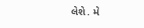લેશે. મે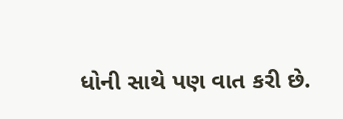ધોની સાથે પણ વાત કરી છે.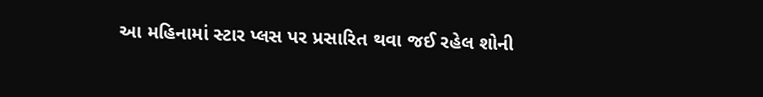આ મહિનામાં સ્ટાર પ્લસ પર પ્રસારિત થવા જઈ રહેલ શોની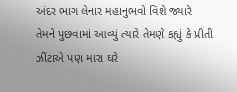અંદર ભાગ લેનાર મહાનુભવો વિશે જ્યારે તેમને પુછવામાં આવ્યું ત્યારે તેમણે કહ્યું કે પ્રીતી ઝીંટાએ પણ મારા ઘરે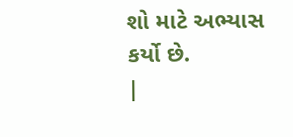શો માટે અભ્યાસ કર્યો છે.
|